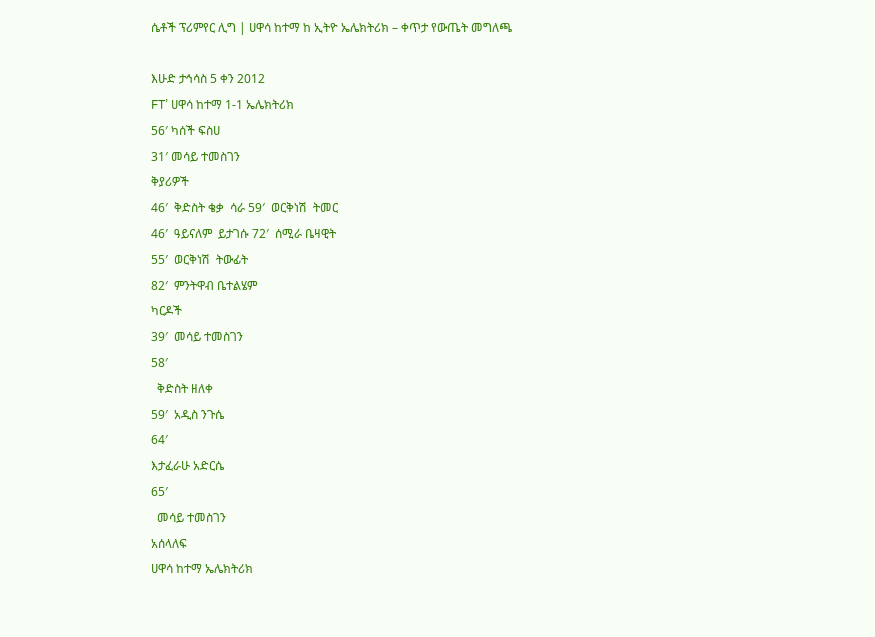ሴቶች ፕሪምየር ሊግ | ሀዋሳ ከተማ ከ ኢትዮ ኤሌክትሪክ – ቀጥታ የውጤት መግለጫ

እሁድ ታኅሳስ 5 ቀን 2012
FT’ ሀዋሳ ከተማ 1-1 ኤሌክትሪክ
56′ ካሰች ፍስሀ
31′ መሳይ ተመስገን
ቅያሪዎች
46′  ቅድስት ቄቃ  ሳራ 59′  ወርቅነሽ  ትመር
46′  ዓይናለም  ይታገሱ 72′  ሰሚራ ቤዛዊት
55′  ወርቅነሽ  ትውፊት
82′  ምንትዋብ ቤተልሄም
ካርዶች
39′  መሳይ ተመስገን
58′
  ቅድስት ዘለቀ
59′  አዲስ ንጉሴ
64′
እታፈራሁ አድርሴ
65′
  መሳይ ተመስገን
አሰላለፍ
ሀዋሳ ከተማ ኤሌክትሪክ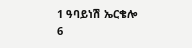1 ዓባይነሽ ኤርቄሎ
6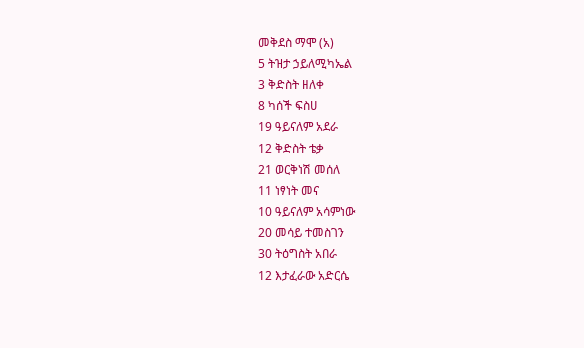መቅደስ ማሞ (አ)
5 ትዝታ ኃይለሚካኤል
3 ቅድስት ዘለቀ
8 ካሰች ፍስሀ
19 ዓይናለም አደራ
12 ቅድስት ቴቃ
21 ወርቅነሽ መሰለ
11 ነፃነት መና
10 ዓይናለም አሳምነው
20 መሳይ ተመስገን
30 ትዕግስት አበራ
12 እታፈራው አድርሴ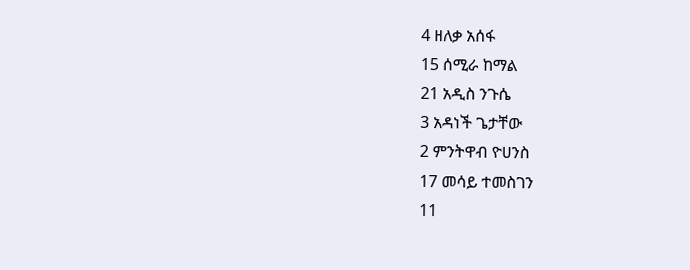4 ዘለቃ አሰፋ
15 ሰሚራ ከማል
21 አዲስ ንጉሴ
3 አዳነች ጌታቸው
2 ምንትዋብ ዮሀንስ
17 መሳይ ተመስገን
11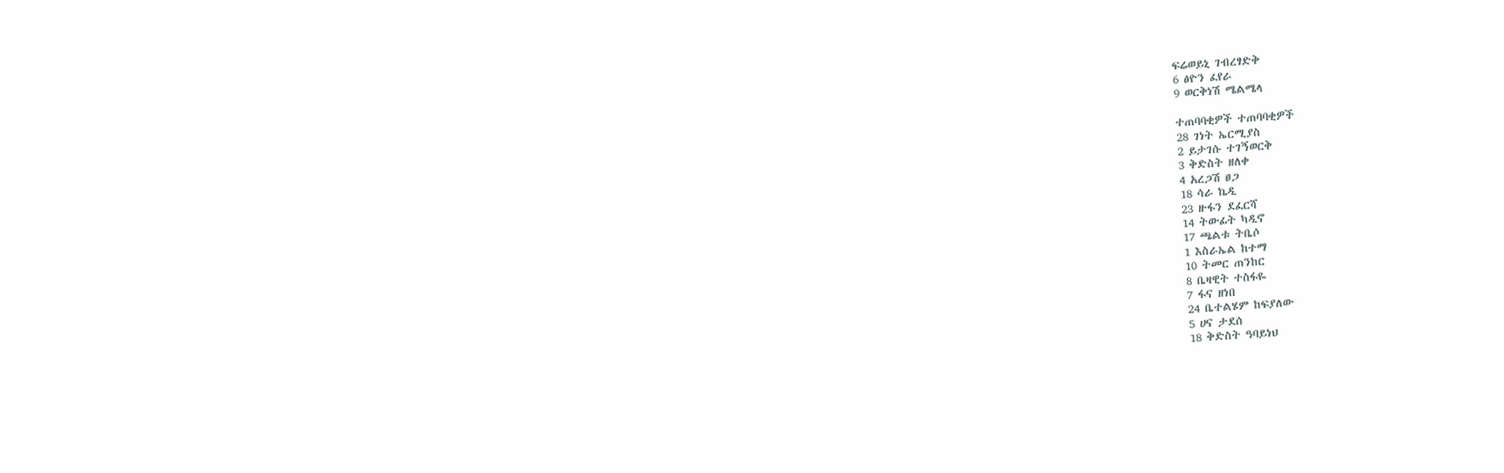ፍሬወይኒ ገብረፃድቅ
6 ፅዮን ፈየራ
9 ወርቅነሽ ሜልሜላ

ተጠባባቂዎች ተጠባባቂዎች
28 ገነት ኤርሚያስ
2 ይታገሱ ተገኝወርቅ
3 ቅድስት ዘለቀ
4 አረጋሽ ፀጋ
18 ሳራ ኬዲ
23 ዙፋን ደፈርሻ
14 ትውፊት ካዲኖ
17 ጫልቱ ትቤሶ
1 እስራኤል ከተማ
10 ትመር ጠንከር
8 ቤዛዊት ተስፋዬ
7 ፋና ዘነበ
24 ቤተልሄም ከፍያለው
5 ሀና ታደሰ
18 ቅድስት ዓባይነህ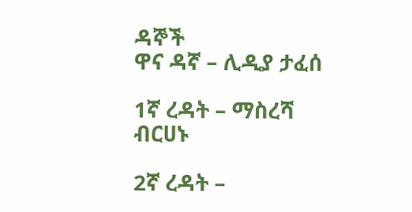ዳኞች
ዋና ዳኛ – ሊዲያ ታፈሰ

1ኛ ረዳት – ማስረሻ ብርሀኑ

2ኛ ረዳት –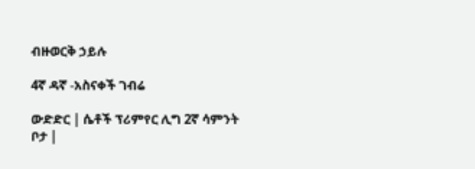ብዙወርቅ ኃይሉ

4ኛ ዳኛ -አስናቀች ገብሬ

ውድድር | ሴቶች ፕሪምየር ሊግ 2ኛ ሳምንት
ቦታ |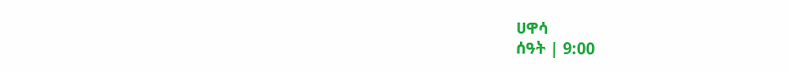ሀዋሳ
ሰዓት | 9:00